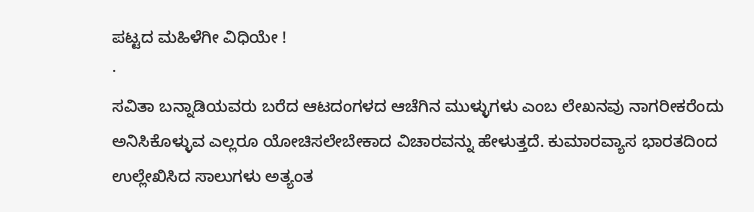ಪಟ್ಟದ ಮಹಿಳೆಗೀ ವಿಧಿಯೇ !
·
ಸವಿತಾ ಬನ್ನಾಡಿಯವರು ಬರೆದ ಆಟದಂಗಳದ ಆಚೆಗಿನ ಮುಳ್ಳುಗಳು ಎಂಬ ಲೇಖನವು ನಾಗರೀಕರೆಂದು ಅನಿಸಿಕೊಳ್ಳುವ ಎಲ್ಲರೂ ಯೋಚಿಸಲೇಬೇಕಾದ ವಿಚಾರವನ್ನು ಹೇಳುತ್ತದೆ. ಕುಮಾರವ್ಯಾಸ ಭಾರತದಿಂದ ಉಲ್ಲೇಖಿಸಿದ ಸಾಲುಗಳು ಅತ್ಯಂತ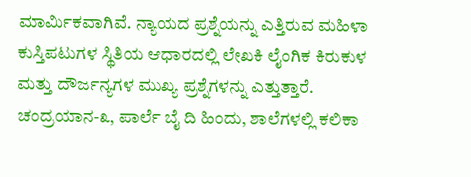ಮಾರ್ಮಿಕವಾಗಿವೆ. ನ್ಯಾಯದ ಪ್ರಶ್ನೆಯನ್ನು ಎತ್ತಿರುವ ಮಹಿಳಾ ಕುಸ್ತಿಪಟುಗಳ ಸ್ಥಿತಿಯ ಆಧಾರದಲ್ಲಿ ಲೇಖಕಿ ಲೈಂಗಿಕ ಕಿರುಕುಳ ಮತ್ತು ದೌರ್ಜನ್ಯಗಳ ಮುಖ್ಯ ಪ್ರಶ್ನೆಗಳನ್ನು ಎತ್ತುತ್ತಾರೆ.
ಚಂದ್ರಯಾನ-೩, ಪಾರ್ಲೆ ಬೈ ದಿ ಹಿಂದು, ಶಾಲೆಗಳಲ್ಲಿ ಕಲಿಕಾ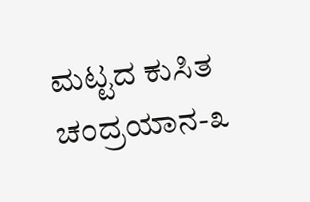ಮಟ್ಟದ ಕುಸಿತ
ಚಂದ್ರಯಾನ-೩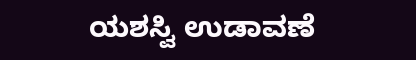ಯಶಸ್ವಿ ಉಡಾವಣೆ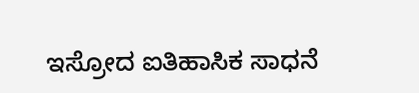ಇಸ್ರೋದ ಐತಿಹಾಸಿಕ ಸಾಧನೆ